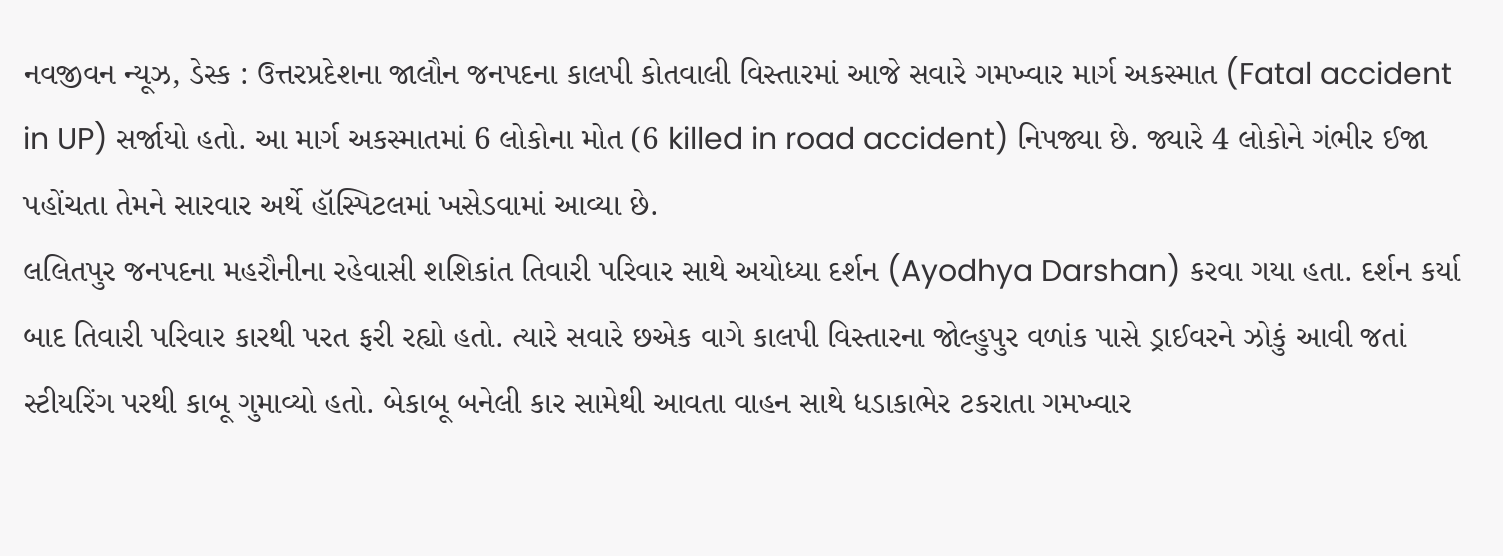નવજીવન ન્યૂઝ, ડેસ્ક : ઉત્તરપ્રદેશના જાલૌન જનપદના કાલપી કોતવાલી વિસ્તારમાં આજે સવારે ગમખ્વાર માર્ગ અકસ્માત (Fatal accident in UP) સર્જાયો હતો. આ માર્ગ અકસ્માતમાં 6 લોકોના મોત (6 killed in road accident) નિપજ્યા છે. જ્યારે 4 લોકોને ગંભીર ઈજા પહોંચતા તેમને સારવાર અર્થે હૉસ્પિટલમાં ખસેડવામાં આવ્યા છે.
લલિતપુર જનપદના મહરૌનીના રહેવાસી શશિકાંત તિવારી પરિવાર સાથે અયોધ્યા દર્શન (Ayodhya Darshan) કરવા ગયા હતા. દર્શન કર્યા બાદ તિવારી પરિવાર કારથી પરત ફરી રહ્યો હતો. ત્યારે સવારે છએક વાગે કાલપી વિસ્તારના જોલ્હુપુર વળાંક પાસે ડ્રાઈવરને ઝોકું આવી જતાં સ્ટીયરિંગ પરથી કાબૂ ગુમાવ્યો હતો. બેકાબૂ બનેલી કાર સામેથી આવતા વાહન સાથે ધડાકાભેર ટકરાતા ગમખ્વાર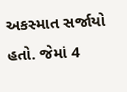અકસ્માત સર્જાયો હતો. જેમાં 4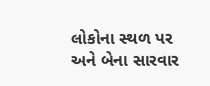લોકોના સ્થળ પર અને બેના સારવાર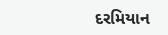દરમિયાન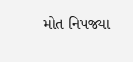મોત નિપજ્યા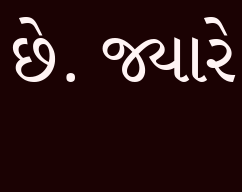છે. જ્યારે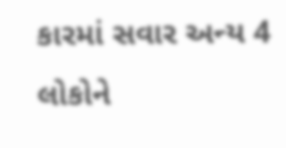કારમાં સવાર અન્ય 4 લોકોને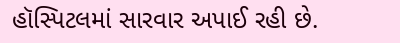હૉસ્પિટલમાં સારવાર અપાઈ રહી છે.